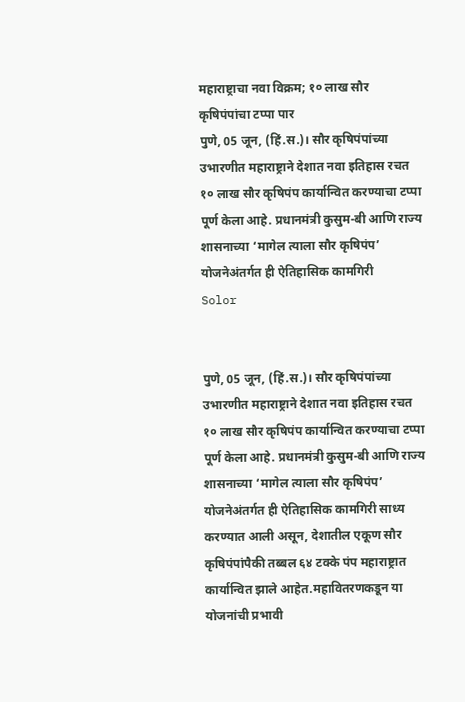महाराष्ट्राचा नवा विक्रम; १० लाख सौर कृषिपंपांचा टप्पा पार
पुणे, 05 जून, (हिं.स.)। सौर कृषिपंपांच्या उभारणीत महाराष्ट्राने देशात नवा इतिहास रचत १० लाख सौर कृषिपंप कार्यान्वित करण्याचा टप्पा पूर्ण केला आहे. प्रधानमंत्री कुसुम-बी आणि राज्य शासनाच्या ‘मागेल त्याला सौर कृषिपंप’ योजनेअंतर्गत ही ऐतिहासिक कामगिरी
Solor


पुणे, 05 जून, (हिं.स.)। सौर कृषिपंपांच्या उभारणीत महाराष्ट्राने देशात नवा इतिहास रचत १० लाख सौर कृषिपंप कार्यान्वित करण्याचा टप्पा पूर्ण केला आहे. प्रधानमंत्री कुसुम-बी आणि राज्य शासनाच्या ‘मागेल त्याला सौर कृषिपंप’ योजनेअंतर्गत ही ऐतिहासिक कामगिरी साध्य करण्यात आली असून, देशातील एकूण सौर कृषिपंपांपैकी तब्बल ६४ टक्के पंप महाराष्ट्रात कार्यान्वित झाले आहेत.महावितरणकडून या योजनांची प्रभावी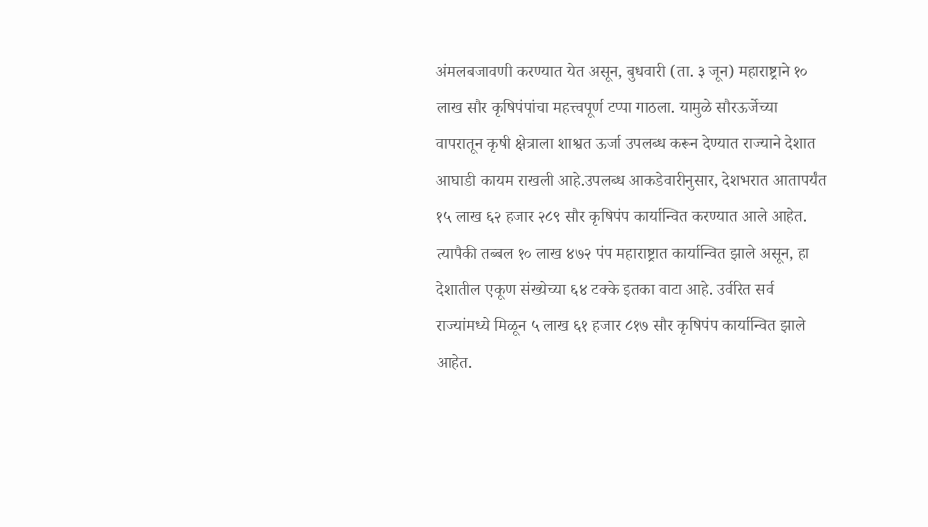अंमलबजावणी करण्यात येत असून, बुधवारी (ता. ३ जून) महाराष्ट्राने १० लाख सौर कृषिपंपांचा महत्त्वपूर्ण टप्पा गाठला. यामुळे सौरऊर्जेच्या वापरातून कृषी क्षेत्राला शाश्वत ऊर्जा उपलब्ध करून देण्यात राज्याने देशात आघाडी कायम राखली आहे.उपलब्ध आकडेवारीनुसार, देशभरात आतापर्यंत १५ लाख ६२ हजार २८९ सौर कृषिपंप कार्यान्वित करण्यात आले आहेत. त्यापैकी तब्बल १० लाख ४७२ पंप महाराष्ट्रात कार्यान्वित झाले असून, हा देशातील एकूण संख्येच्या ६४ टक्के इतका वाटा आहे. उर्वरित सर्व राज्यांमध्ये मिळून ५ लाख ६१ हजार ८१७ सौर कृषिपंप कार्यान्वित झाले आहेत.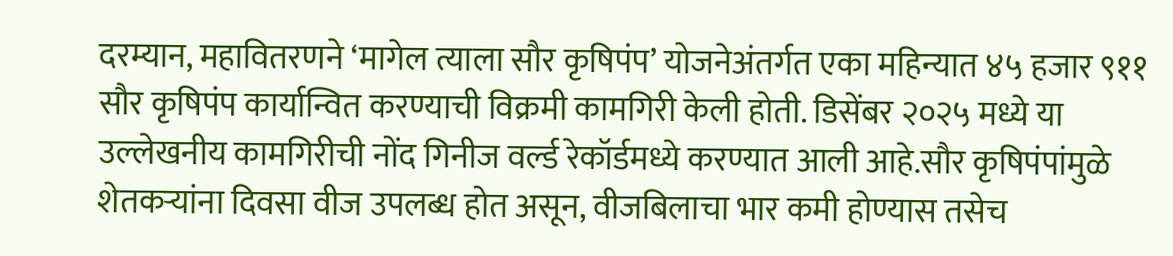दरम्यान, महावितरणने ‘मागेल त्याला सौर कृषिपंप’ योजनेअंतर्गत एका महिन्यात ४५ हजार ९११ सौर कृषिपंप कार्यान्वित करण्याची विक्रमी कामगिरी केली होती. डिसेंबर २०२५ मध्ये या उल्लेखनीय कामगिरीची नोंद गिनीज वर्ल्ड रेकॉर्डमध्ये करण्यात आली आहे.सौर कृषिपंपांमुळे शेतकऱ्यांना दिवसा वीज उपलब्ध होत असून, वीजबिलाचा भार कमी होण्यास तसेच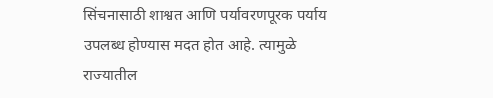सिंचनासाठी शाश्वत आणि पर्यावरणपूरक पर्याय उपलब्ध होण्यास मदत होत आहे. त्यामुळे राज्यातील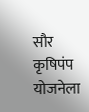सौर कृषिपंप योजनेला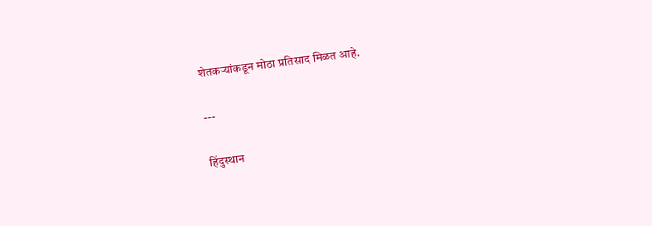शेतकऱ्यांकडून मोठा प्रतिसाद मिळत आहे.

---

हिंदुस्थान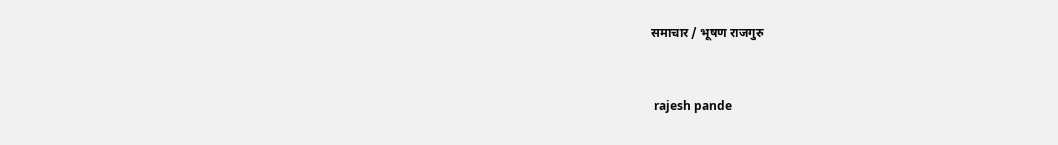समाचार / भूषण राजगुरु


 rajesh pande